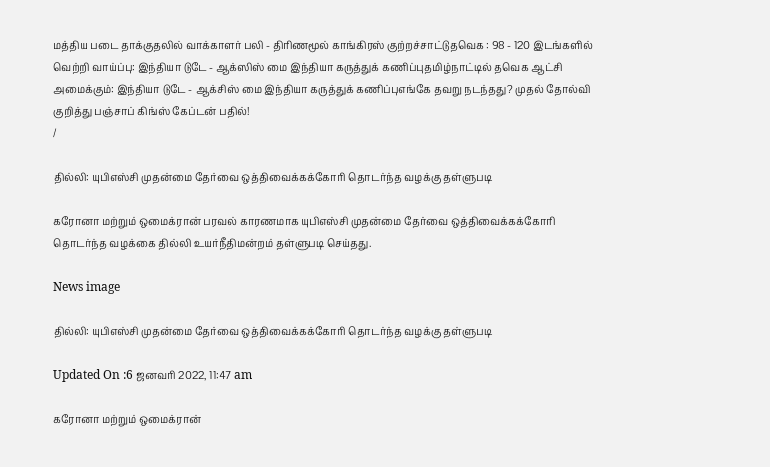மத்திய படை தாக்குதலில் வாக்காளர் பலி - திரிணமூல் காங்கிரஸ் குற்றச்சாட்டுதவெக : 98 - 120 இடங்களில் வெற்றி வாய்ப்பு: இந்தியா டுடே - ஆக்ஸிஸ் மை இந்தியா கருத்துக் கணிப்புதமிழ்நாட்டில் தவெக ஆட்சி அமைக்கும்: இந்தியா டுடே - ஆக்சிஸ் மை இந்தியா கருத்துக் கணிப்புஎங்கே தவறு நடந்தது? முதல் தோல்வி குறித்து பஞ்சாப் கிங்ஸ் கேப்டன் பதில்!
/

தில்லி: யுபிஎஸ்சி முதன்மை தேர்வை ஒத்திவைக்கக்கோரி தொடர்ந்த வழக்கு தள்ளுபடி

கரோனா மற்றும் ஒமைக்ரான் பரவல் காரணமாக யுபிஎஸ்சி முதன்மை தேர்வை ஒத்திவைக்கக்கோரி தொடர்ந்த வழக்கை தில்லி உயர்நீதிமன்றம் தள்ளுபடி செய்தது.

News image

தில்லி: யுபிஎஸ்சி முதன்மை தேர்வை ஒத்திவைக்கக்கோரி தொடர்ந்த வழக்கு தள்ளுபடி

Updated On :6 ஜனவரி 2022, 11:47 am

கரோனா மற்றும் ஒமைக்ரான்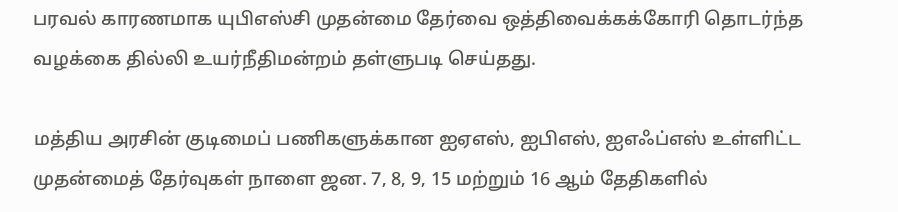பரவல் காரணமாக யுபிஎஸ்சி முதன்மை தேர்வை ஒத்திவைக்கக்கோரி தொடர்ந்த வழக்கை தில்லி உயர்நீதிமன்றம் தள்ளுபடி செய்தது.

மத்திய அரசின் குடிமைப் பணிகளுக்கான ஐஏஎஸ், ஐபிஎஸ், ஐஎஃப்எஸ் உள்ளிட்ட முதன்மைத் தேர்வுகள் நாளை ஜன. 7, 8, 9, 15 மற்றும் 16 ஆம் தேதிகளில்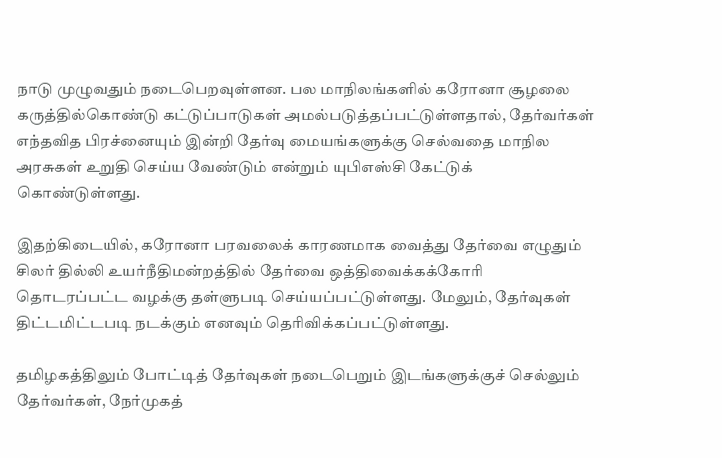நாடு முழுவதும் நடைபெறவுள்ளன. பல மாநிலங்களில் கரோனா சூழலை கருத்தில்கொண்டு கட்டுப்பாடுகள் அமல்படுத்தப்பட்டுள்ளதால், தேர்வர்கள் எந்தவித பிரச்னையும் இன்றி தேர்வு மையங்களுக்கு செல்வதை மாநில அரசுகள் உறுதி செய்ய வேண்டும் என்றும் யுபிஎஸ்சி கேட்டுக் கொண்டுள்ளது.

இதற்கிடையில், கரோனா பரவலைக் காரணமாக வைத்து தேர்வை எழுதும் சிலர் தில்லி உயர்நீதிமன்றத்தில் தேர்வை ஒத்திவைக்கக்கோரி தொடரப்பட்ட வழக்கு தள்ளுபடி செய்யப்பட்டுள்ளது. மேலும், தேர்வுகள் திட்டமிட்டபடி நடக்கும் எனவும் தெரிவிக்கப்பட்டுள்ளது.

தமிழகத்திலும் போட்டித் தேர்வுகள் நடைபெறும் இடங்களுக்குச் செல்லும் தேர்வர்கள், நேர்முகத்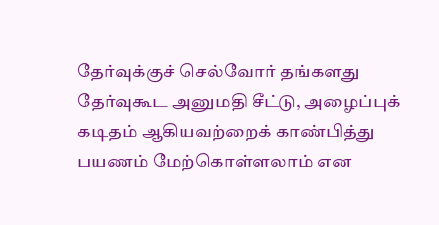தேர்வுக்குச் செல்வோர் தங்களது தேர்வுகூட அனுமதி சீட்டு, அழைப்புக் கடிதம் ஆகியவற்றைக் காண்பித்து பயணம் மேற்கொள்ளலாம் என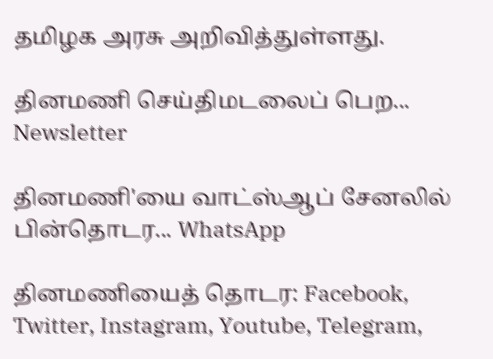தமிழக அரசு அறிவித்துள்ளது.

தினமணி செய்திமடலைப் பெற... Newsletter

தினமணி'யை வாட்ஸ்ஆப் சேனலில் பின்தொடர... WhatsApp

தினமணியைத் தொடர: Facebook, Twitter, Instagram, Youtube, Telegram,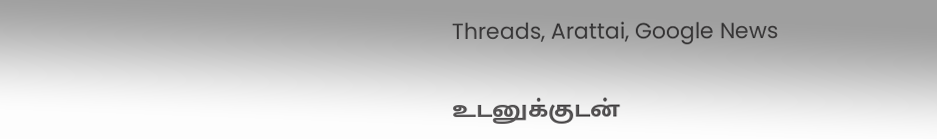Threads, Arattai, Google News

உடனுக்குடன்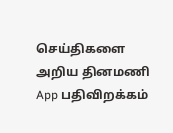செய்திகளை அறிய தினமணி App பதிவிறக்கம்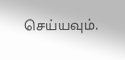செய்யவும்.